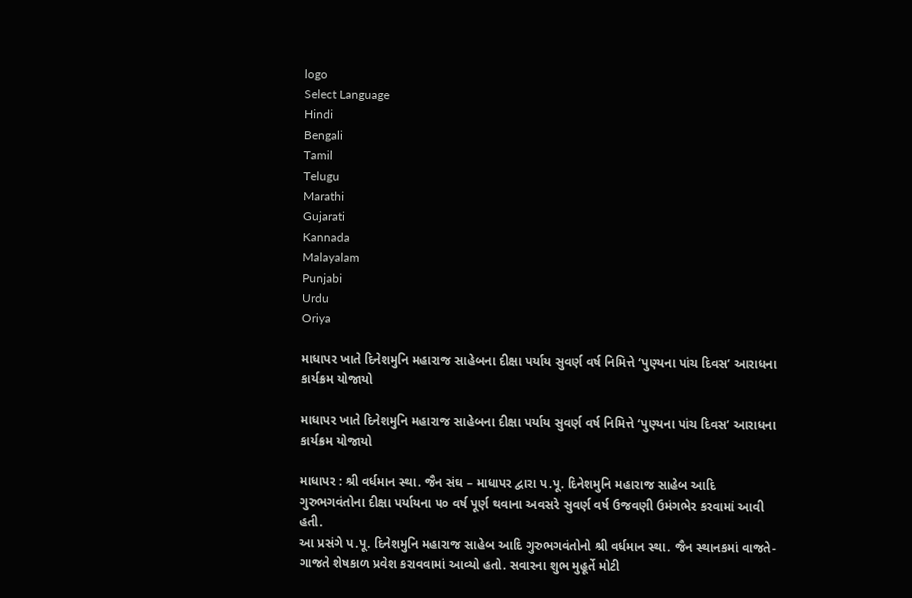logo
Select Language
Hindi
Bengali
Tamil
Telugu
Marathi
Gujarati
Kannada
Malayalam
Punjabi
Urdu
Oriya

માધાપર ખાતે દિનેશમુનિ મહારાજ સાહેબના દીક્ષા પર્યાય સુવર્ણ વર્ષ નિમિત્તે ‘પુણ્યના પાંચ દિવસ’ આરાધના કાર્યક્રમ યોજાયો

માધાપર ખાતે દિનેશમુનિ મહારાજ સાહેબના દીક્ષા પર્યાય સુવર્ણ વર્ષ નિમિત્તે ‘પુણ્યના પાંચ દિવસ’ આરાધના કાર્યક્રમ યોજાયો

માધાપર : શ્રી વર્ધમાન સ્થા. જૈન સંઘ – માધાપર દ્વારા પ.પૂ. દિનેશમુનિ મહારાજ સાહેબ આદિ ગુરુભગવંતોના દીક્ષા પર્યાયના ૫૦ વર્ષ પૂર્ણ થવાના અવસરે સુવર્ણ વર્ષ ઉજવણી ઉમંગભેર કરવામાં આવી હતી.
આ પ્રસંગે પ.પૂ. દિનેશમુનિ મહારાજ સાહેબ આદિ ગુરુભગવંતોનો શ્રી વર્ધમાન સ્થા. જૈન સ્થાનકમાં વાજતે-ગાજતે શેષકાળ પ્રવેશ કરાવવામાં આવ્યો હતો. સવારના શુભ મુહૂર્તે મોટી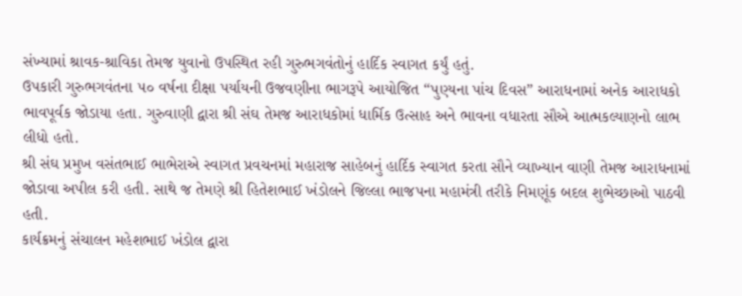સંખ્યામાં શ્રાવક-શ્રાવિકા તેમજ યુવાનો ઉપસ્થિત રહી ગુરુભગવંતોનું હાર્દિક સ્વાગત કર્યું હતું.
ઉપકારી ગુરુભગવંતના ૫૦ વર્ષના દીક્ષા પર્યાયની ઉજવણીના ભાગરૂપે આયોજિત “પુણ્યના પાંચ દિવસ” આરાધનામાં અનેક આરાધકો ભાવપૂર્વક જોડાયા હતા. ગુરુવાણી દ્વારા શ્રી સંઘ તેમજ આરાધકોમાં ધાર્મિક ઉત્સાહ અને ભાવના વધારતા સૌએ આત્મકલ્યાણનો લાભ લીધો હતો.
શ્રી સંઘ પ્રમુખ વસંતભાઈ ભાભેરાએ સ્વાગત પ્રવચનમાં મહારાજ સાહેબનું હાર્દિક સ્વાગત કરતા સૌને વ્યાખ્યાન વાણી તેમજ આરાધનામાં જોડાવા અપીલ કરી હતી. સાથે જ તેમણે શ્રી હિતેશભાઈ ખંડોલને જિલ્લા ભાજપના મહામંત્રી તરીકે નિમણૂંક બદલ શુભેચ્છાઓ પાઠવી હતી.
કાર્યક્રમનું સંચાલન મહેશભાઈ ખંડોલ દ્વારા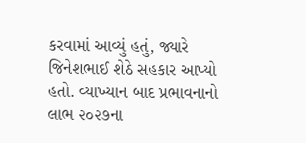કરવામાં આવ્યું હતું, જ્યારે જિનેશભાઈ શેઠે સહકાર આપ્યો હતો. વ્યાખ્યાન બાદ પ્રભાવનાનો લાભ ૨૦૨૭ના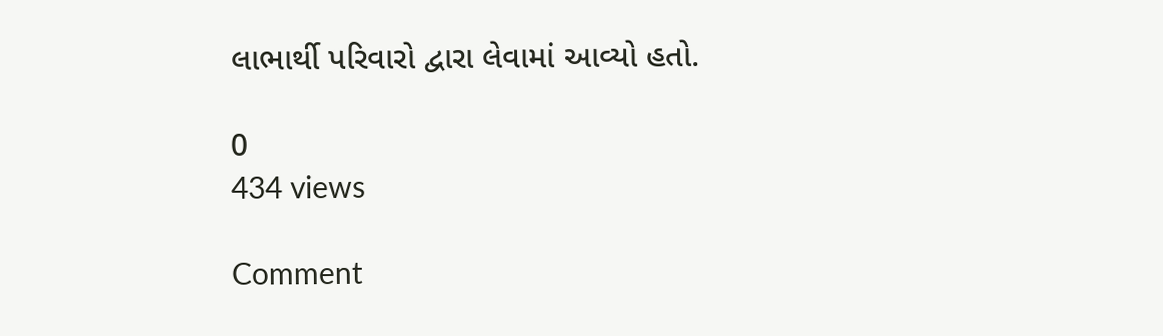લાભાર્થી પરિવારો દ્વારા લેવામાં આવ્યો હતો.

0
434 views

Comment